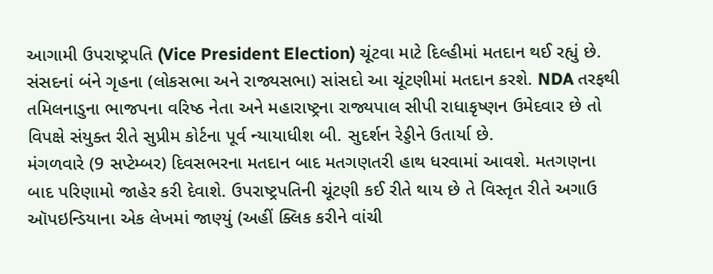આગામી ઉપરાષ્ટ્રપતિ (Vice President Election) ચૂંટવા માટે દિલ્હીમાં મતદાન થઈ રહ્યું છે. સંસદનાં બંને ગૃહના (લોકસભા અને રાજ્યસભા) સાંસદો આ ચૂંટણીમાં મતદાન કરશે. NDA તરફથી તમિલનાડુના ભાજપના વરિષ્ઠ નેતા અને મહારાષ્ટ્રના રાજ્યપાલ સીપી રાધાકૃષ્ણન ઉમેદવાર છે તો વિપક્ષે સંયુક્ત રીતે સુપ્રીમ કોર્ટના પૂર્વ ન્યાયાધીશ બી. સુદર્શન રેડ્ડીને ઉતાર્યા છે.
મંગળવારે (9 સપ્ટેમ્બર) દિવસભરના મતદાન બાદ મતગણતરી હાથ ધરવામાં આવશે. મતગણના બાદ પરિણામો જાહેર કરી દેવાશે. ઉપરાષ્ટ્રપતિની ચૂંટણી કઈ રીતે થાય છે તે વિસ્તૃત રીતે અગાઉ ઑપઇન્ડિયાના એક લેખમાં જાણ્યું (અહીં ક્લિક કરીને વાંચી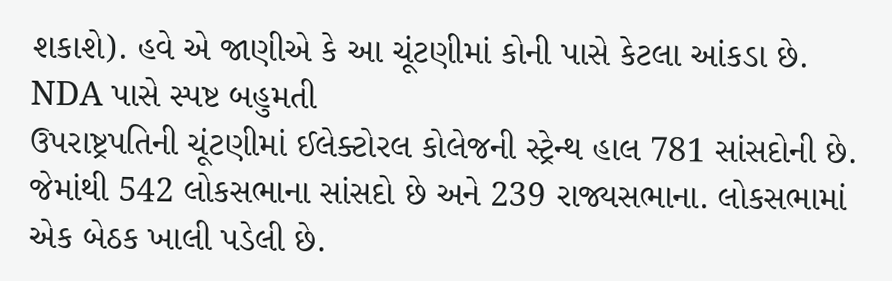શકાશે). હવે એ જાણીએ કે આ ચૂંટણીમાં કોની પાસે કેટલા આંકડા છે.
NDA પાસે સ્પષ્ટ બહુમતી
ઉપરાષ્ટ્રપતિની ચૂંટણીમાં ઈલેક્ટોરલ કોલેજની સ્ટ્રેન્થ હાલ 781 સાંસદોની છે. જેમાંથી 542 લોકસભાના સાંસદો છે અને 239 રાજ્યસભાના. લોકસભામાં એક બેઠક ખાલી પડેલી છે.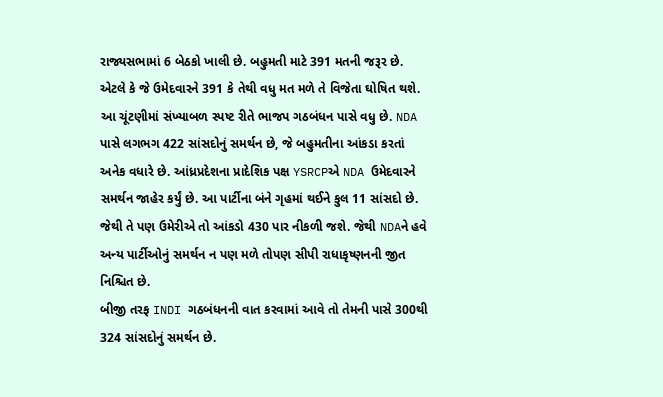રાજ્યસભામાં 6 બેઠકો ખાલી છે. બહુમતી માટે 391 મતની જરૂર છે. એટલે કે જે ઉમેદવારને 391 કે તેથી વધુ મત મળે તે વિજેતા ઘોષિત થશે.
આ ચૂંટણીમાં સંખ્યાબળ સ્પષ્ટ રીતે ભાજપ ગઠબંધન પાસે વધુ છે. NDA પાસે લગભગ 422 સાંસદોનું સમર્થન છે, જે બહુમતીના આંકડા કરતાં અનેક વધારે છે. આંધ્રપ્રદેશના પ્રાદેશિક પક્ષ YSRCPએ NDA ઉમેદવારને સમર્થન જાહેર કર્યું છે. આ પાર્ટીના બંને ગૃહમાં થઈને કુલ 11 સાંસદો છે. જેથી તે પણ ઉમેરીએ તો આંકડો 430 પાર નીકળી જશે. જેથી NDAને હવે અન્ય પાર્ટીઓનું સમર્થન ન પણ મળે તોપણ સીપી રાધાકૃષ્ણનની જીત નિશ્ચિત છે.
બીજી તરફ INDI ગઠબંધનની વાત કરવામાં આવે તો તેમની પાસે 300થી 324 સાંસદોનું સમર્થન છે.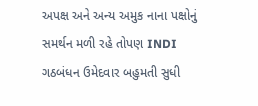અપક્ષ અને અન્ય અમુક નાના પક્ષોનું સમર્થન મળી રહે તોપણ INDI ગઠબંધન ઉમેદવાર બહુમતી સુધી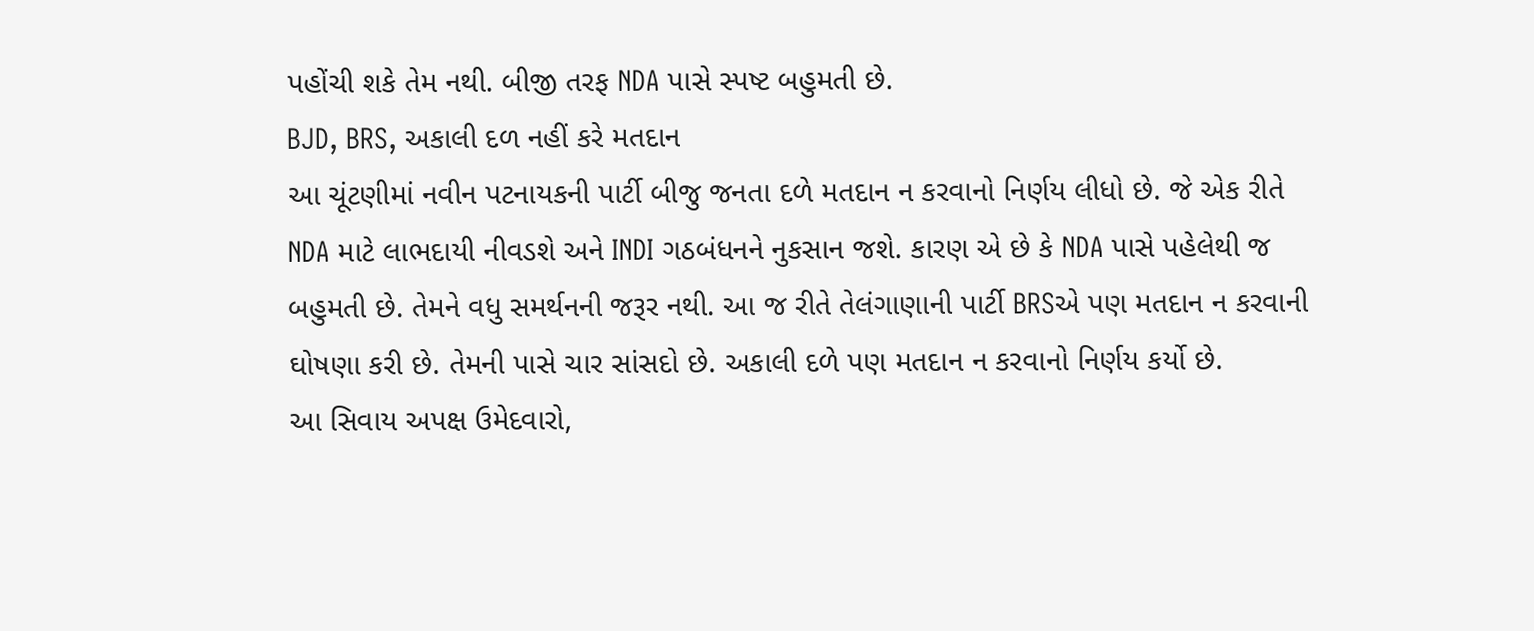પહોંચી શકે તેમ નથી. બીજી તરફ NDA પાસે સ્પષ્ટ બહુમતી છે.
BJD, BRS, અકાલી દળ નહીં કરે મતદાન
આ ચૂંટણીમાં નવીન પટનાયકની પાર્ટી બીજુ જનતા દળે મતદાન ન કરવાનો નિર્ણય લીધો છે. જે એક રીતે NDA માટે લાભદાયી નીવડશે અને INDI ગઠબંધનને નુકસાન જશે. કારણ એ છે કે NDA પાસે પહેલેથી જ બહુમતી છે. તેમને વધુ સમર્થનની જરૂર નથી. આ જ રીતે તેલંગાણાની પાર્ટી BRSએ પણ મતદાન ન કરવાની ઘોષણા કરી છે. તેમની પાસે ચાર સાંસદો છે. અકાલી દળે પણ મતદાન ન કરવાનો નિર્ણય કર્યો છે.
આ સિવાય અપક્ષ ઉમેદવારો,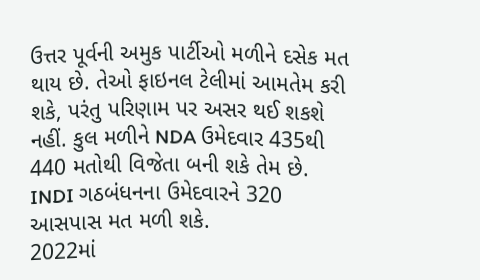ઉત્તર પૂર્વની અમુક પાર્ટીઓ મળીને દસેક મત થાય છે. તેઓ ફાઇનલ ટેલીમાં આમતેમ કરી શકે, પરંતુ પરિણામ પર અસર થઈ શકશે નહીં. કુલ મળીને NDA ઉમેદવાર 435થી 440 મતોથી વિજેતા બની શકે તેમ છે. INDI ગઠબંધનના ઉમેદવારને 320 આસપાસ મત મળી શકે.
2022માં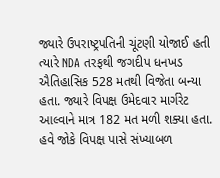જ્યારે ઉપરાષ્ટ્રપતિની ચૂંટણી યોજાઈ હતી ત્યારે NDA તરફથી જગદીપ ધનખડ ઐતિહાસિક 528 મતથી વિજેતા બન્યા હતા. જ્યારે વિપક્ષ ઉમેદવાર માર્ગરેટ આલ્વાને માત્ર 182 મત મળી શક્યા હતા. હવે જોકે વિપક્ષ પાસે સંખ્યાબળ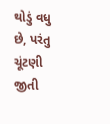થોડું વધુ છે, પરંતુ ચૂંટણી જીતી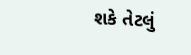શકે તેટલું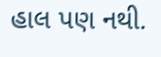હાલ પણ નથી.